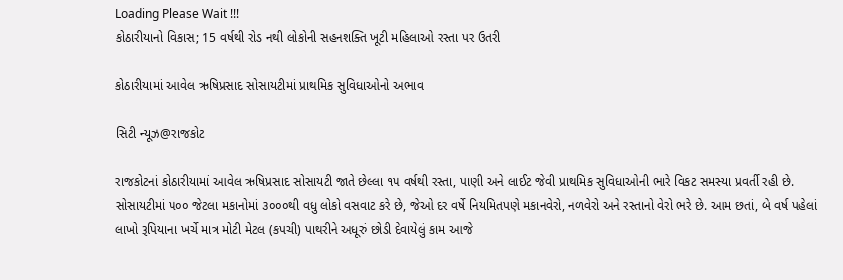Loading Please Wait !!!
કોઠારીયાનો વિકાસ; 15 વર્ષથી રોડ નથી લોકોની સહનશક્તિ ખૂટી મહિલાઓ રસ્તા પર ઉતરી

કોઠારીયામાં આવેલ ઋષિપ્રસાદ સોસાયટીમાં પ્રાથમિક સુવિધાઓનો અભાવ

સિટી ન્યૂઝ@રાજકોટ

રાજકોટનાં કોઠારીયામાં આવેલ ઋષિપ્રસાદ સોસાયટી જાતે છેલ્લા ૧૫ વર્ષથી રસ્તા, પાણી અને લાઈટ જેવી પ્રાથમિક સુવિધાઓની ભારે વિકટ સમસ્યા પ્રવર્તી રહી છે. સોસાયટીમાં ૫૦૦ જેટલા મકાનોમાં ૩૦૦૦થી વધુ લોકો વસવાટ કરે છે, જેઓ દર વર્ષે નિયમિતપણે મકાનવેરો, નળવેરો અને રસ્તાનો વેરો ભરે છે. આમ છતાં, બે વર્ષ પહેલાં લાખો રૂપિયાના ખર્ચે માત્ર મોટી મેટલ (કપચી) પાથરીને અધૂરું છોડી દેવાયેલું કામ આજે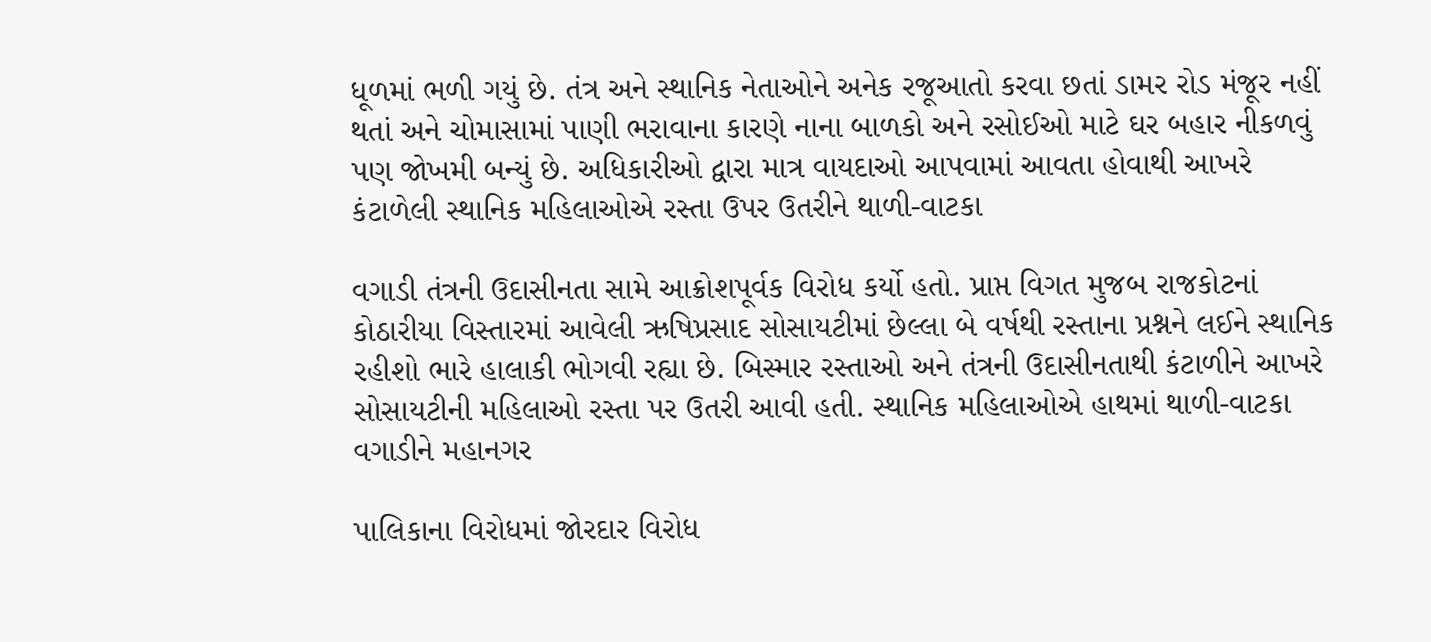ધૂળમાં ભળી ગયું છે. તંત્ર અને સ્થાનિક નેતાઓને અનેક રજૂઆતો કરવા છતાં ડામર રોડ મંજૂર નહીં થતાં અને ચોમાસામાં પાણી ભરાવાના કારણે નાના બાળકો અને રસોઈઓ માટે ઘર બહાર નીકળવું પણ જોખમી બન્યું છે. અધિકારીઓ દ્વારા માત્ર વાયદાઓ આપવામાં આવતા હોવાથી આખરે કંટાળેલી સ્થાનિક મહિલાઓએ રસ્તા ઉપર ઉતરીને થાળી-વાટકા

વગાડી તંત્રની ઉદાસીનતા સામે આક્રોશપૂર્વક વિરોધ કર્યો હતો. પ્રાપ્ત વિગત મુજબ રાજકોટનાં કોઠારીયા વિસ્તારમાં આવેલી ઋષિપ્રસાદ સોસાયટીમાં છેલ્લા બે વર્ષથી રસ્તાના પ્રશ્નને લઈને સ્થાનિક રહીશો ભારે હાલાકી ભોગવી રહ્યા છે. બિસ્માર રસ્તાઓ અને તંત્રની ઉદાસીનતાથી કંટાળીને આખરે સોસાયટીની મહિલાઓ રસ્તા પર ઉતરી આવી હતી. સ્થાનિક મહિલાઓએ હાથમાં થાળી-વાટકા વગાડીને મહાનગર

પાલિકાના વિરોધમાં જોરદાર વિરોધ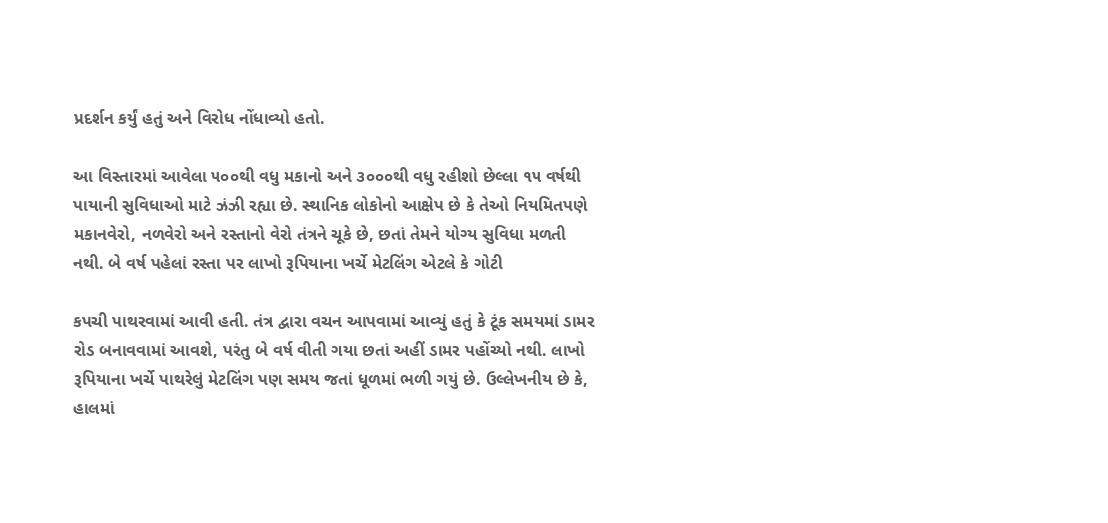પ્રદર્શન કર્યું હતું અને વિરોધ નોંધાવ્યો હતો.

આ વિસ્તારમાં આવેલા ૫૦૦થી વધુ મકાનો અને ૩૦૦૦થી વધુ રહીશો છેલ્લા ૧૫ વર્ષથી પાયાની સુવિધાઓ માટે ઝંઝી રહ્યા છે. સ્થાનિક લોકોનો આક્ષેપ છે કે તેઓ નિયમિતપણે મકાનવેરો, નળવેરો અને રસ્તાનો વેરો તંત્રને ચૂકે છે, છતાં તેમને યોગ્ય સુવિધા મળતી નથી. બે વર્ષ પહેલાં રસ્તા પર લાખો રૂપિયાના ખર્ચે મેટલિંગ એટલે કે ગોટી

કપચી પાથરવામાં આવી હતી. તંત્ર દ્વારા વચન આપવામાં આવ્યું હતું કે ટૂંક સમયમાં ડામર રોડ બનાવવામાં આવશે, પરંતુ બે વર્ષ વીતી ગયા છતાં અહીં ડામર પહોંચ્યો નથી. લાખો રૂપિયાના ખર્ચે પાથરેલું મેટલિંગ પણ સમય જતાં ધૂળમાં ભળી ગયું છે. ઉલ્લેખનીય છે કે, હાલમાં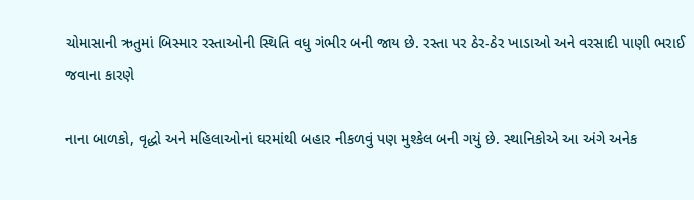ચોમાસાની ઋતુમાં બિસ્માર રસ્તાઓની સ્થિતિ વધુ ગંભીર બની જાય છે. રસ્તા પર ઠેર-ઠેર ખાડાઓ અને વરસાદી પાણી ભરાઈ જવાના કારણે

નાના બાળકો, વૃદ્ધો અને મહિલાઓનાં ઘરમાંથી બહાર નીકળવું પણ મુશ્કેલ બની ગયું છે. સ્થાનિકોએ આ અંગે અનેક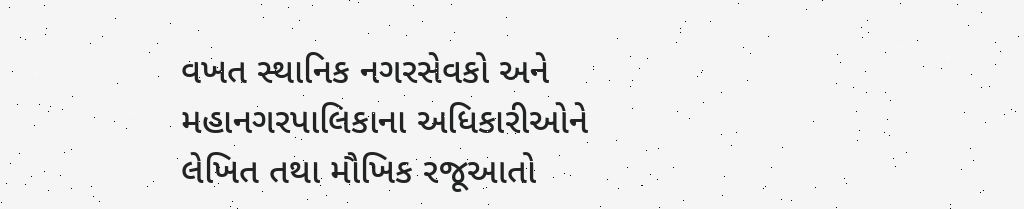વખત સ્થાનિક નગરસેવકો અને મહાનગરપાલિકાના અધિકારીઓને લેખિત તથા મૌખિક રજૂઆતો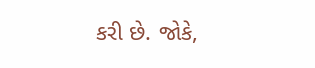કરી છે. જોકે,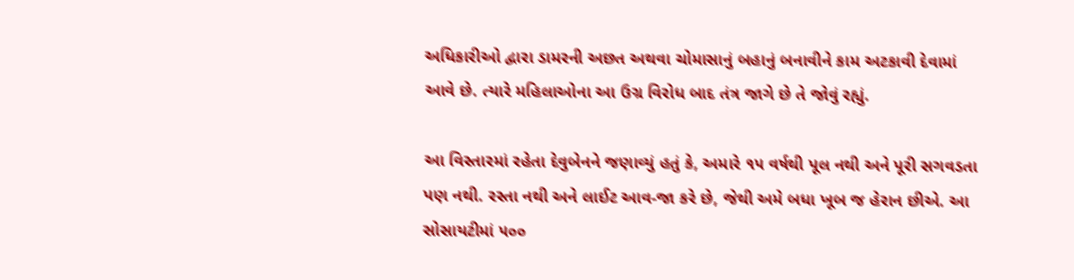અધિકારીઓ દ્વારા ડામરની અછત અથવા ચોમાસાનું બહાનું બનાવીને કામ અટકાવી દેવામાં આવે છે. ત્યારે મહિલાઓના આ ઉગ્ર વિરોધ બાદ તંત્ર જાગે છે તે જોવું રહ્યું.

આ વિસ્તારમાં રહેતા દેવુબેનને જણાવ્યું હતું કે, અમારે ૧૫ વર્ષથી પૂલ નથી અને પૂરી સગવડતા પણ નથી. રસ્તા નથી અને લાઈટ આવ-જા કરે છે, જેથી અમે બધા ખૂબ જ હેરાન છીએ. આ સોસાયટીમાં ૫૦૦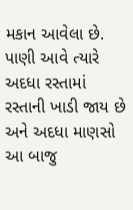મકાન આવેલા છે. પાણી આવે ત્યારે અદધા રસ્તામાં રસ્તાની ખાડી જાય છે અને અદધા માણસો આ બાજુ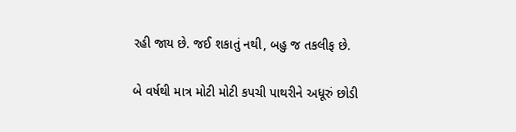રહી જાય છે. જઈ શકાતું નથી, બહુ જ તકલીફ છે.

બે વર્ષથી માત્ર મોટી મોટી કપચી પાથરીને અધૂરું છોડી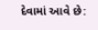દેવામાં આવે છે: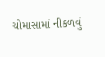ચોમાસામાં નીકળવું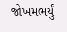જોખમભર્યું